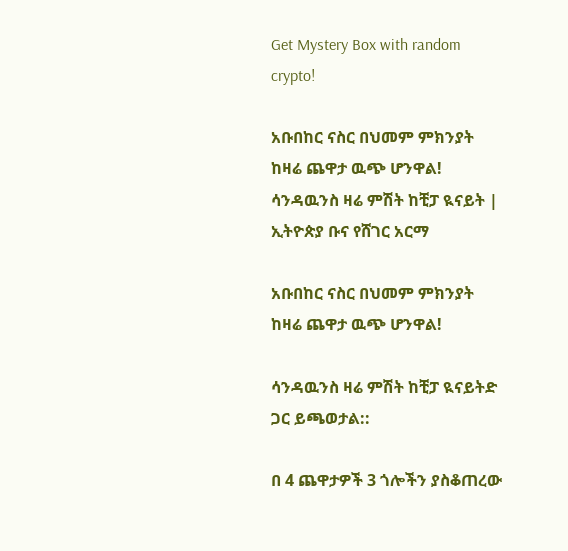Get Mystery Box with random crypto!

አቡበከር ናስር በህመም ምክንያት ከዛሬ ጨዋታ ዉጭ ሆንዋል! ሳንዳዉንስ ዛሬ ምሽት ከቺፓ ዪናይት | ኢትዮጵያ ቡና የሸገር አርማ

አቡበከር ናስር በህመም ምክንያት ከዛሬ ጨዋታ ዉጭ ሆንዋል!

ሳንዳዉንስ ዛሬ ምሽት ከቺፓ ዪናይትድ ጋር ይጫወታል::

በ 4 ጨዋታዎች 3 ጎሎችን ያስቆጠረው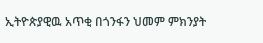ኢትዮጵያዊዉ አጥቂ በጎንፋን ህመም ምክንያት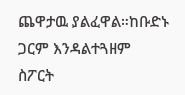ጨዋታዉ ያልፈዋል።ከቡድኑ ጋርም እንዳልተጓዘም ስፖርት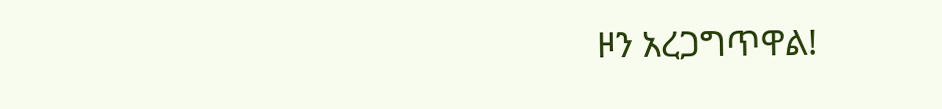ዞን አረጋግጥዋል!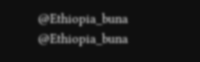@Ethiopia_buna @Ethiopia_buna